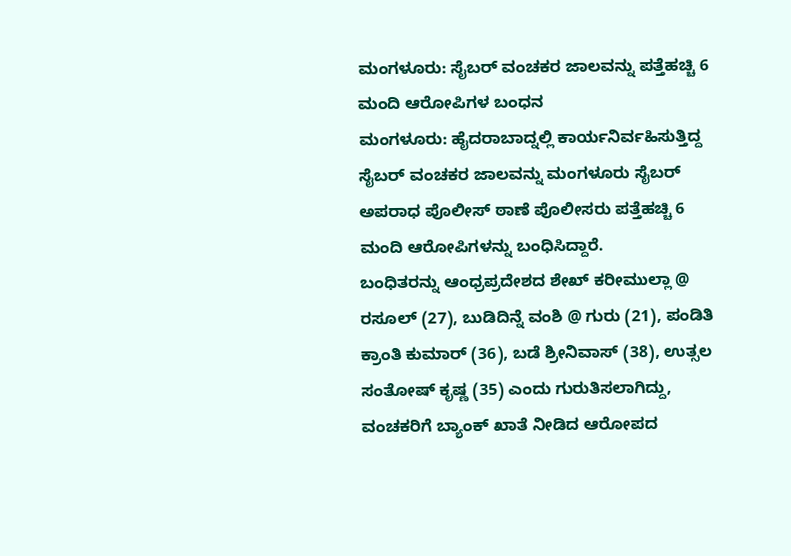ಮಂಗಳೂರು: ಸೈಬರ್ ವಂಚಕರ ಜಾಲವನ್ನು ಪತ್ತೆಹಚ್ಚಿ 6 ಮಂದಿ ಆರೋಪಿಗಳ ಬಂಧನ
ಮಂಗಳೂರು: ಹೈದರಾಬಾದ್ನಲ್ಲಿ ಕಾರ್ಯನಿರ್ವಹಿಸುತ್ತಿದ್ದ ಸೈಬರ್ ವಂಚಕರ ಜಾಲವನ್ನು ಮಂಗಳೂರು ಸೈಬರ್ ಅಪರಾಧ ಪೊಲೀಸ್ ಠಾಣೆ ಪೊಲೀಸರು ಪತ್ತೆಹಚ್ಚಿ 6 ಮಂದಿ ಆರೋಪಿಗಳನ್ನು ಬಂಧಿಸಿದ್ದಾರೆ.
ಬಂಧಿತರನ್ನು ಆಂಧ್ರಪ್ರದೇಶದ ಶೇಖ್ ಕರೀಮುಲ್ಲಾ @ ರಸೂಲ್ (27), ಬುಡಿದಿನ್ನೆ ವಂಶಿ @ ಗುರು (21), ಪಂಡಿತಿ ಕ್ರಾಂತಿ ಕುಮಾರ್ (36), ಬಡೆ ಶ್ರೀನಿವಾಸ್ (38), ಉತ್ಸಲ ಸಂತೋಷ್ ಕೃಷ್ಣ (35) ಎಂದು ಗುರುತಿಸಲಾಗಿದ್ದು, ವಂಚಕರಿಗೆ ಬ್ಯಾಂಕ್ ಖಾತೆ ನೀಡಿದ ಆರೋಪದ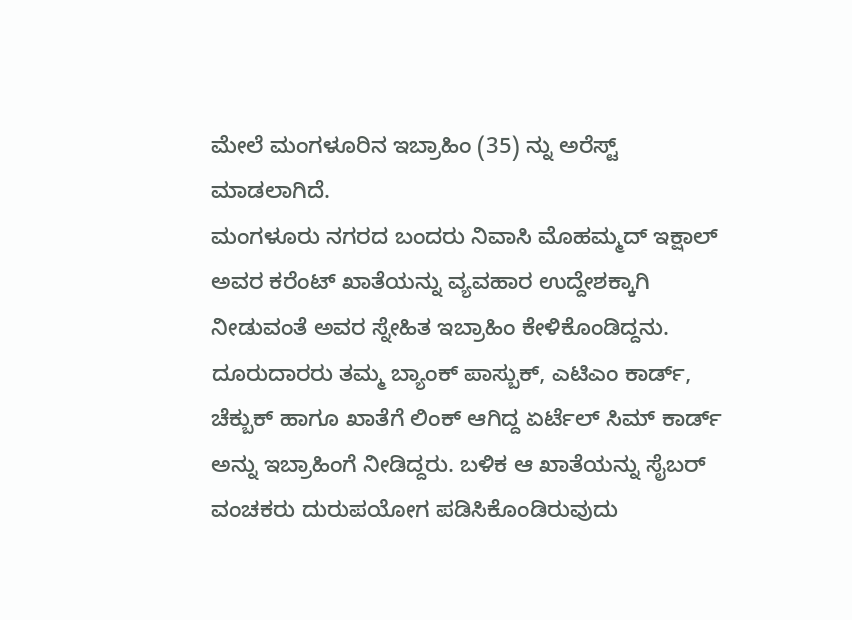ಮೇಲೆ ಮಂಗಳೂರಿನ ಇಬ್ರಾಹಿಂ (35) ನ್ನು ಅರೆಸ್ಟ್ ಮಾಡಲಾಗಿದೆ.
ಮಂಗಳೂರು ನಗರದ ಬಂದರು ನಿವಾಸಿ ಮೊಹಮ್ಮದ್ ಇಕ್ಷಾಲ್ ಅವರ ಕರೆಂಟ್ ಖಾತೆಯನ್ನು ವ್ಯವಹಾರ ಉದ್ದೇಶಕ್ಕಾಗಿ ನೀಡುವಂತೆ ಅವರ ಸ್ನೇಹಿತ ಇಬ್ರಾಹಿಂ ಕೇಳಿಕೊಂಡಿದ್ದನು. ದೂರುದಾರರು ತಮ್ಮ ಬ್ಯಾಂಕ್ ಪಾಸ್ಬುಕ್, ಎಟಿಎಂ ಕಾರ್ಡ್, ಚೆಕ್ಬುಕ್ ಹಾಗೂ ಖಾತೆಗೆ ಲಿಂಕ್ ಆಗಿದ್ದ ಏರ್ಟೆಲ್ ಸಿಮ್ ಕಾರ್ಡ್ ಅನ್ನು ಇಬ್ರಾಹಿಂಗೆ ನೀಡಿದ್ದರು. ಬಳಿಕ ಆ ಖಾತೆಯನ್ನು ಸೈಬರ್ ವಂಚಕರು ದುರುಪಯೋಗ ಪಡಿಸಿಕೊಂಡಿರುವುದು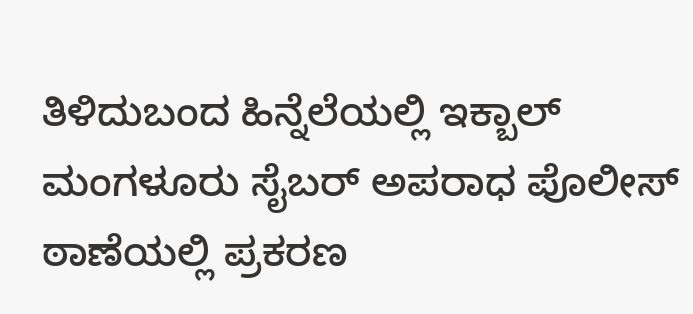ತಿಳಿದುಬಂದ ಹಿನ್ನೆಲೆಯಲ್ಲಿ ಇಕ್ಬಾಲ್ ಮಂಗಳೂರು ಸೈಬರ್ ಅಪರಾಧ ಪೊಲೀಸ್ ಠಾಣೆಯಲ್ಲಿ ಪ್ರಕರಣ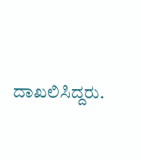ದಾಖಲಿಸಿದ್ದರು.